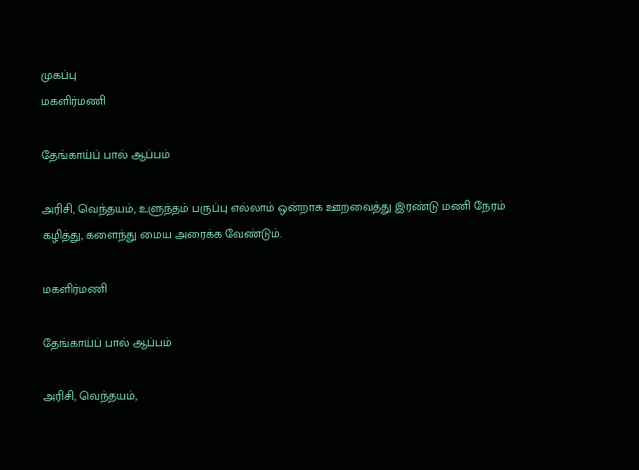முகப்பு
மகளிர்மணி

தேங்காய்ப் பால் ஆப்பம்

அரிசி, வெந்தயம், உளுந்தம் பருப்பு எல்லாம் ஒன்றாக ஊறவைத்து இரண்டு மணி நேரம் கழித்து, களைந்து மைய அரைக்க வேண்டும்.

மகளிர்மணி

தேங்காய்ப் பால் ஆப்பம்

அரிசி, வெந்தயம்,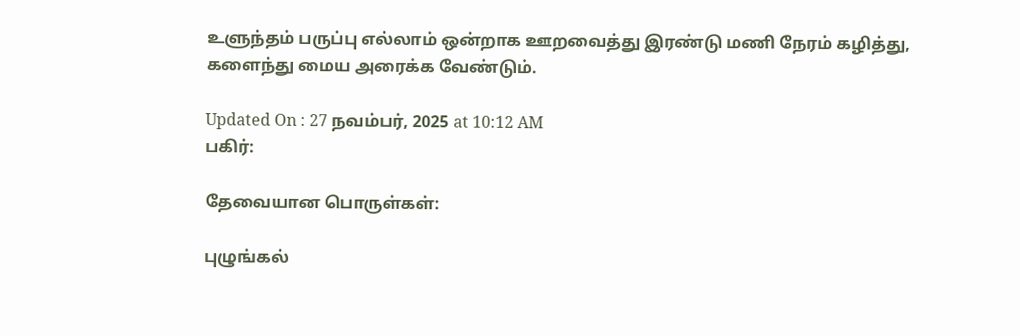உளுந்தம் பருப்பு எல்லாம் ஒன்றாக ஊறவைத்து இரண்டு மணி நேரம் கழித்து, களைந்து மைய அரைக்க வேண்டும்.

Updated On : 27 நவம்பர், 2025 at 10:12 AM
பகிர்:

தேவையான பொருள்கள்:

புழுங்கல்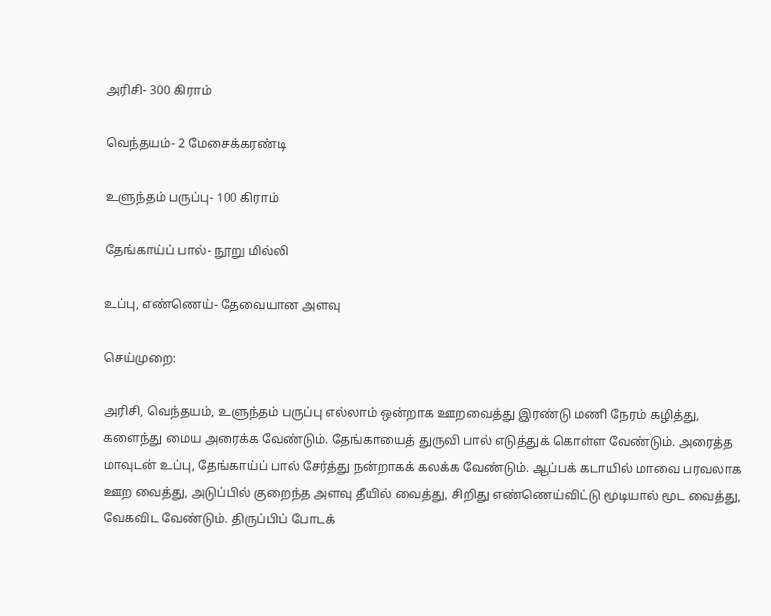அரிசி- 300 கிராம்

வெந்தயம்- 2 மேசைக்கரண்டி

உளுந்தம் பருப்பு- 100 கிராம்

தேங்காய்ப் பால்- நூறு மில்லி

உப்பு, எண்ணெய்- தேவையான அளவு

செய்முறை:

அரிசி, வெந்தயம், உளுந்தம் பருப்பு எல்லாம் ஒன்றாக ஊறவைத்து இரண்டு மணி நேரம் கழித்து, களைந்து மைய அரைக்க வேண்டும். தேங்காயைத் துருவி பால் எடுத்துக் கொள்ள வேண்டும். அரைத்த மாவுடன் உப்பு, தேங்காய்ப் பால் சேர்த்து நன்றாகக் கலக்க வேண்டும். ஆப்பக் கடாயில் மாவை பரவலாக ஊற வைத்து, அடுப்பில் குறைந்த அளவு தீயில் வைத்து, சிறிது எண்ணெய்விட்டு மூடியால் மூட வைத்து, வேகவிட வேண்டும். திருப்பிப் போடக்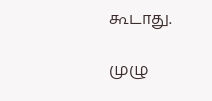கூடாது.

முழு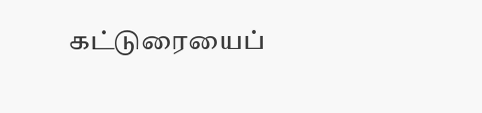கட்டுரையைப்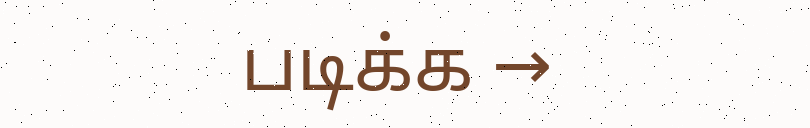படிக்க →